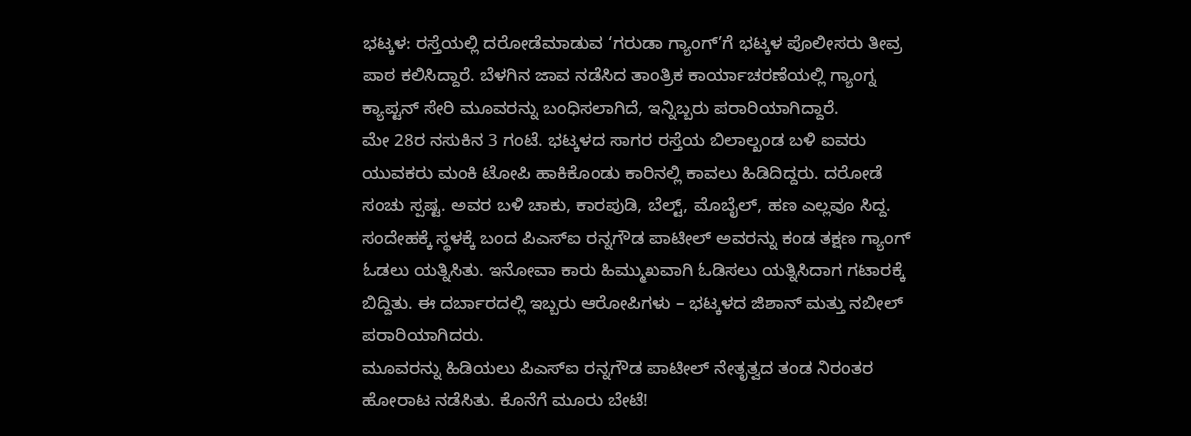ಭಟ್ಕಳ: ರಸ್ತೆಯಲ್ಲಿ ದರೋಡೆಮಾಡುವ ‘ಗರುಡಾ ಗ್ಯಾಂಗ್’ಗೆ ಭಟ್ಕಳ ಪೊಲೀಸರು ತೀವ್ರ ಪಾಠ ಕಲಿಸಿದ್ದಾರೆ. ಬೆಳಗಿನ ಜಾವ ನಡೆಸಿದ ತಾಂತ್ರಿಕ ಕಾರ್ಯಾಚರಣೆಯಲ್ಲಿ ಗ್ಯಾಂಗ್ನ ಕ್ಯಾಪ್ಟನ್ ಸೇರಿ ಮೂವರನ್ನು ಬಂಧಿಸಲಾಗಿದೆ, ಇನ್ನಿಬ್ಬರು ಪರಾರಿಯಾಗಿದ್ದಾರೆ.
ಮೇ 28ರ ನಸುಕಿನ 3 ಗಂಟೆ. ಭಟ್ಕಳದ ಸಾಗರ ರಸ್ತೆಯ ಬಿಲಾಲ್ಖಂಡ ಬಳಿ ಐವರು ಯುವಕರು ಮಂಕಿ ಟೋಪಿ ಹಾಕಿಕೊಂಡು ಕಾರಿನಲ್ಲಿ ಕಾವಲು ಹಿಡಿದಿದ್ದರು. ದರೋಡೆ ಸಂಚು ಸ್ಪಷ್ಟ. ಅವರ ಬಳಿ ಚಾಕು, ಕಾರಪುಡಿ, ಬೆಲ್ಟ್, ಮೊಬೈಲ್, ಹಣ ಎಲ್ಲವೂ ಸಿದ್ದ.
ಸಂದೇಹಕ್ಕೆ ಸ್ಥಳಕ್ಕೆ ಬಂದ ಪಿಎಸ್ಐ ರನ್ನಗೌಡ ಪಾಟೀಲ್ ಅವರನ್ನು ಕಂಡ ತಕ್ಷಣ ಗ್ಯಾಂಗ್ ಓಡಲು ಯತ್ನಿಸಿತು. ಇನೋವಾ ಕಾರು ಹಿಮ್ಮುಖವಾಗಿ ಓಡಿಸಲು ಯತ್ನಿಸಿದಾಗ ಗಟಾರಕ್ಕೆ ಬಿದ್ದಿತು. ಈ ದರ್ಬಾರದಲ್ಲಿ ಇಬ್ಬರು ಆರೋಪಿಗಳು – ಭಟ್ಕಳದ ಜಿಶಾನ್ ಮತ್ತು ನಬೀಲ್ ಪರಾರಿಯಾಗಿದರು.
ಮೂವರನ್ನು ಹಿಡಿಯಲು ಪಿಎಸ್ಐ ರನ್ನಗೌಡ ಪಾಟೀಲ್ ನೇತೃತ್ವದ ತಂಡ ನಿರಂತರ ಹೋರಾಟ ನಡೆಸಿತು. ಕೊನೆಗೆ ಮೂರು ಬೇಟೆ!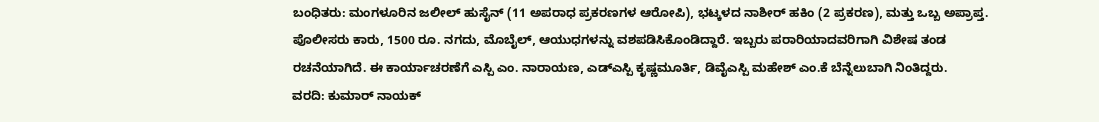ಬಂಧಿತರು: ಮಂಗಳೂರಿನ ಜಲೀಲ್ ಹುಸೈನ್ (11 ಅಪರಾಧ ಪ್ರಕರಣಗಳ ಆರೋಪಿ), ಭಟ್ಕಳದ ನಾಶೀರ್ ಹಕಿಂ (2 ಪ್ರಕರಣ), ಮತ್ತು ಒಬ್ಬ ಅಪ್ರಾಪ್ತ.
ಪೊಲೀಸರು ಕಾರು, 1500 ರೂ. ನಗದು, ಮೊಬೈಲ್, ಆಯುಧಗಳನ್ನು ವಶಪಡಿಸಿಕೊಂಡಿದ್ದಾರೆ. ಇಬ್ಬರು ಪರಾರಿಯಾದವರಿಗಾಗಿ ವಿಶೇಷ ತಂಡ ರಚನೆಯಾಗಿದೆ. ಈ ಕಾರ್ಯಾಚರಣೆಗೆ ಎಸ್ಪಿ ಎಂ. ನಾರಾಯಣ, ಎಡ್ಎಸ್ಪಿ ಕೃಷ್ಣಮೂರ್ತಿ, ಡಿವೈಎಸ್ಪಿ ಮಹೇಶ್ ಎಂ.ಕೆ ಬೆನ್ನೆಲುಬಾಗಿ ನಿಂತಿದ್ದರು.
ವರದಿ: ಕುಮಾರ್ ನಾಯಕ್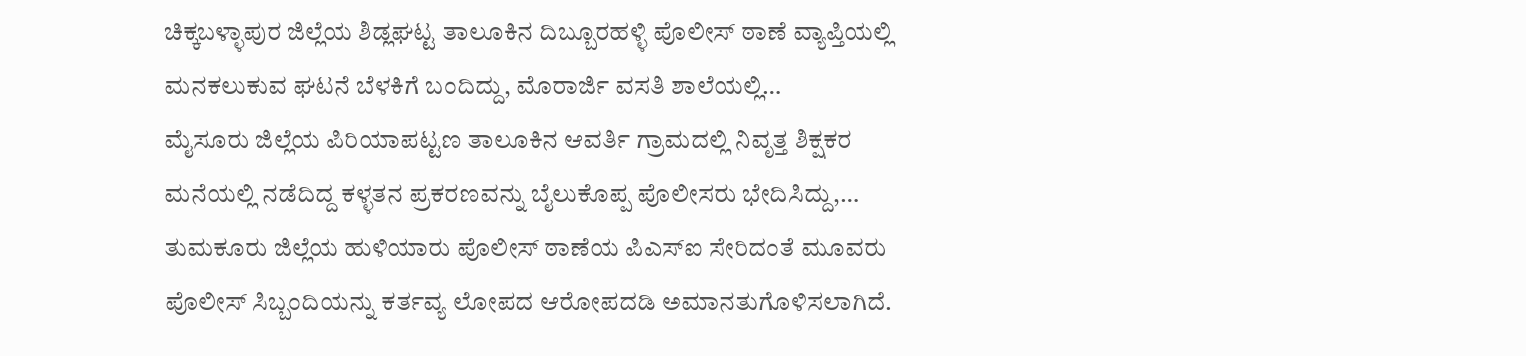ಚಿಕ್ಕಬಳ್ಳಾಪುರ ಜಿಲ್ಲೆಯ ಶಿಡ್ಲಘಟ್ಟ ತಾಲೂಕಿನ ದಿಬ್ಬೂರಹಳ್ಳಿ ಪೊಲೀಸ್ ಠಾಣೆ ವ್ಯಾಪ್ತಿಯಲ್ಲಿ ಮನಕಲುಕುವ ಘಟನೆ ಬೆಳಕಿಗೆ ಬಂದಿದ್ದು, ಮೊರಾರ್ಜಿ ವಸತಿ ಶಾಲೆಯಲ್ಲಿ…
ಮೈಸೂರು ಜಿಲ್ಲೆಯ ಪಿರಿಯಾಪಟ್ಟಣ ತಾಲೂಕಿನ ಆವರ್ತಿ ಗ್ರಾಮದಲ್ಲಿ ನಿವೃತ್ತ ಶಿಕ್ಷಕರ ಮನೆಯಲ್ಲಿ ನಡೆದಿದ್ದ ಕಳ್ಳತನ ಪ್ರಕರಣವನ್ನು ಬೈಲುಕೊಪ್ಪ ಪೊಲೀಸರು ಭೇದಿಸಿದ್ದು,…
ತುಮಕೂರು ಜಿಲ್ಲೆಯ ಹುಳಿಯಾರು ಪೊಲೀಸ್ ಠಾಣೆಯ ಪಿಎಸ್ಐ ಸೇರಿದಂತೆ ಮೂವರು ಪೊಲೀಸ್ ಸಿಬ್ಬಂದಿಯನ್ನು ಕರ್ತವ್ಯ ಲೋಪದ ಆರೋಪದಡಿ ಅಮಾನತುಗೊಳಿಸಲಾಗಿದೆ.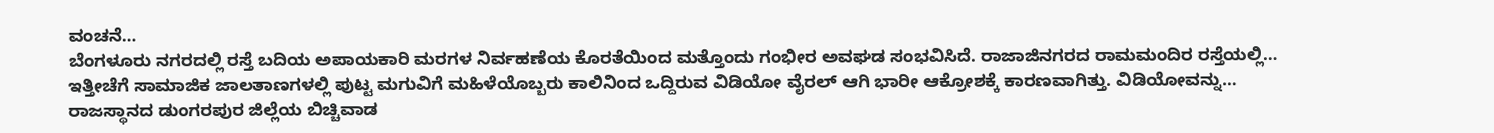ವಂಚನೆ…
ಬೆಂಗಳೂರು ನಗರದಲ್ಲಿ ರಸ್ತೆ ಬದಿಯ ಅಪಾಯಕಾರಿ ಮರಗಳ ನಿರ್ವಹಣೆಯ ಕೊರತೆಯಿಂದ ಮತ್ತೊಂದು ಗಂಭೀರ ಅವಘಡ ಸಂಭವಿಸಿದೆ. ರಾಜಾಜಿನಗರದ ರಾಮಮಂದಿರ ರಸ್ತೆಯಲ್ಲಿ…
ಇತ್ತೀಚೆಗೆ ಸಾಮಾಜಿಕ ಜಾಲತಾಣಗಳಲ್ಲಿ ಪುಟ್ಟ ಮಗುವಿಗೆ ಮಹಿಳೆಯೊಬ್ಬರು ಕಾಲಿನಿಂದ ಒದ್ದಿರುವ ವಿಡಿಯೋ ವೈರಲ್ ಆಗಿ ಭಾರೀ ಆಕ್ರೋಶಕ್ಕೆ ಕಾರಣವಾಗಿತ್ತು. ವಿಡಿಯೋವನ್ನು…
ರಾಜಸ್ಥಾನದ ಡುಂಗರಪುರ ಜಿಲ್ಲೆಯ ಬಿಚ್ಚಿವಾಡ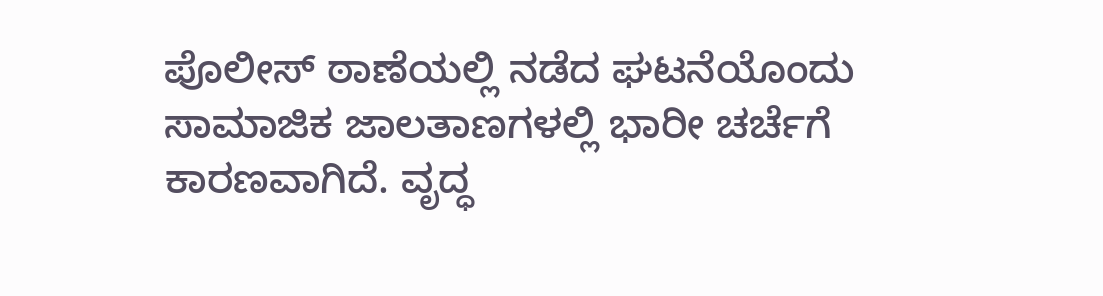ಪೊಲೀಸ್ ಠಾಣೆಯಲ್ಲಿ ನಡೆದ ಘಟನೆಯೊಂದು ಸಾಮಾಜಿಕ ಜಾಲತಾಣಗಳಲ್ಲಿ ಭಾರೀ ಚರ್ಚೆಗೆ ಕಾರಣವಾಗಿದೆ. ವೃದ್ಧ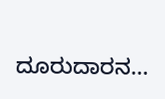ದೂರುದಾರನ…